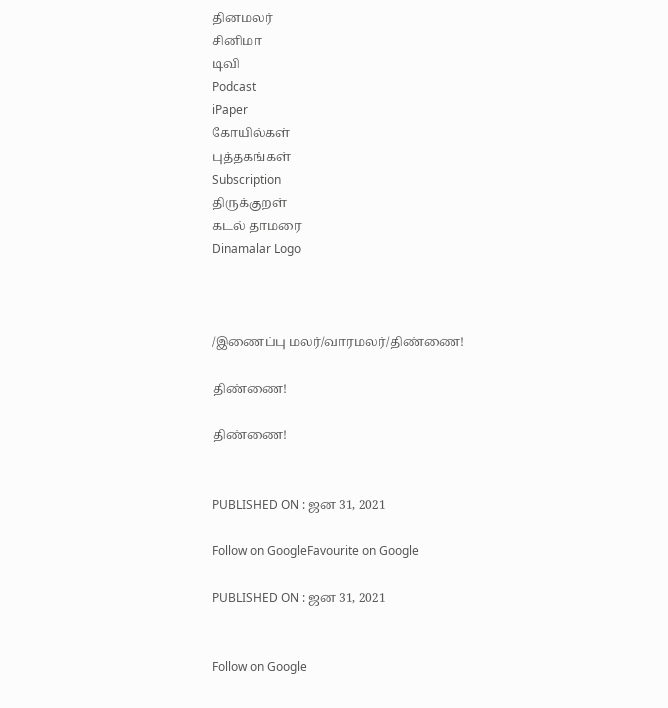தினமலர்
சினிமா
டிவி
Podcast
iPaper
கோயில்கள்
புத்தகங்கள்
Subscription
திருக்குறள்
கடல் தாமரை
Dinamalar Logo



/இணைப்பு மலர்/வாரமலர்/திண்ணை!

திண்ணை!

திண்ணை!


PUBLISHED ON : ஜன 31, 2021

Follow on GoogleFavourite on Google

PUBLISHED ON : ஜன 31, 2021


Follow on Google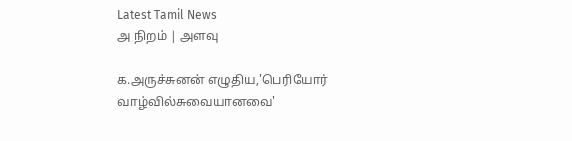Latest Tamil News
அ நிறம் | அளவு

க.அருச்சுனன் எழுதிய,'பெரியோர் வாழ்வில்சுவையானவை'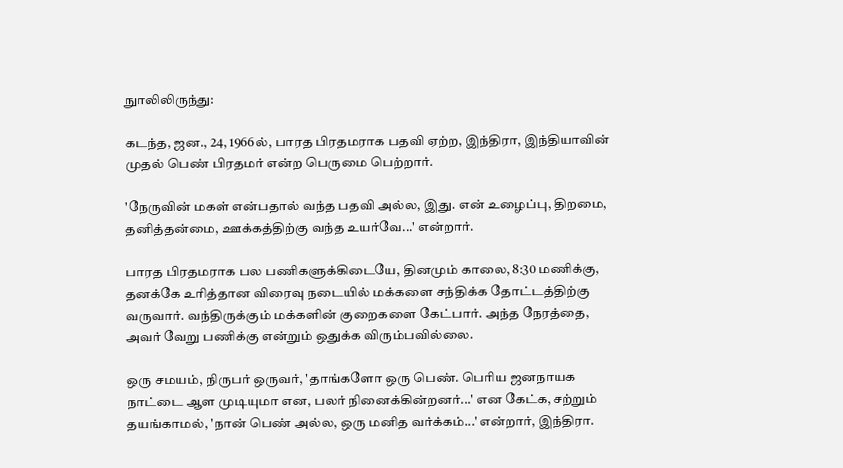நுாலிலிருந்து:

கடந்த, ஜன., 24, 1966ல், பாரத பிரதமராக பதவி ஏற்ற, இந்திரா, இந்தியாவின் முதல் பெண் பிரதமர் என்ற பெருமை பெற்றார்.

'நேருவின் மகள் என்பதால் வந்த பதவி அல்ல, இது. என் உழைப்பு, திறமை, தனித்தன்மை, ஊக்கத்திற்கு வந்த உயர்வே...' என்றார்.

பாரத பிரதமராக பல பணிகளுக்கிடையே, தினமும் காலை, 8:30 மணிக்கு, தனக்கே உரித்தான விரைவு நடையில் மக்களை சந்திக்க தோட்டத்திற்கு வருவார். வந்திருக்கும் மக்களின் குறைகளை கேட்பார். அந்த நேரத்தை, அவர் வேறு பணிக்கு என்றும் ஒதுக்க விரும்பவில்லை.

ஒரு சமயம், நிருபர் ஒருவர், 'தாங்களோ ஒரு பெண். பெரிய ஜனநாயக நாட்டை ஆள முடியுமா என, பலர் நினைக்கின்றனர்...' என கேட்க, சற்றும் தயங்காமல், 'நான் பெண் அல்ல, ஒரு மனித வர்க்கம்...' என்றார், இந்திரா.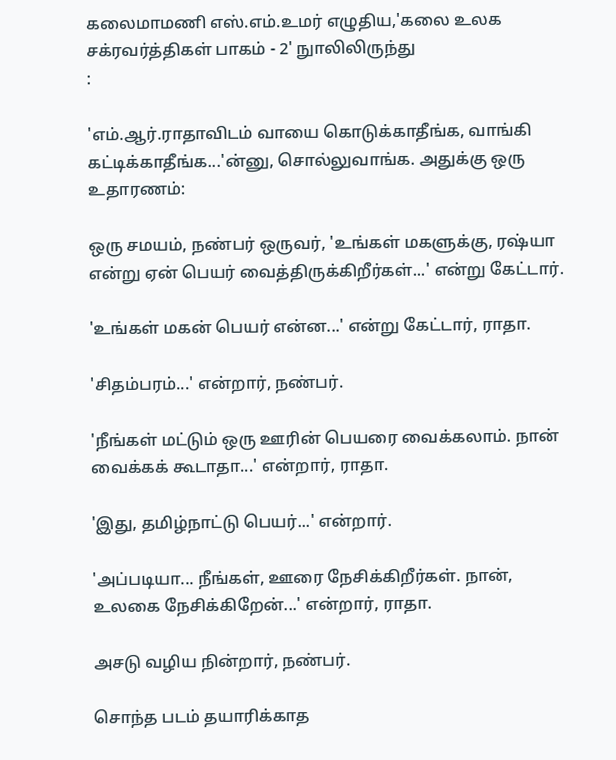கலைமாமணி எஸ்.எம்.உமர் எழுதிய,'கலை உலக சக்ரவர்த்திகள் பாகம் - 2' நுாலிலிருந்து
:

'எம்.ஆர்.ராதாவிடம் வாயை கொடுக்காதீங்க, வாங்கி கட்டிக்காதீங்க...'ன்னு, சொல்லுவாங்க. அதுக்கு ஒரு உதாரணம்:

ஒரு சமயம், நண்பர் ஒருவர், 'உங்கள் மகளுக்கு, ரஷ்யா என்று ஏன் பெயர் வைத்திருக்கிறீர்கள்...' என்று கேட்டார்.

'உங்கள் மகன் பெயர் என்ன...' என்று கேட்டார், ராதா.

'சிதம்பரம்...' என்றார், நண்பர்.

'நீங்கள் மட்டும் ஒரு ஊரின் பெயரை வைக்கலாம். நான் வைக்கக் கூடாதா...' என்றார், ராதா.

'இது, தமிழ்நாட்டு பெயர்...' என்றார்.

'அப்படியா... நீங்கள், ஊரை நேசிக்கிறீர்கள். நான், உலகை நேசிக்கிறேன்...' என்றார், ராதா.

அசடு வழிய நின்றார், நண்பர்.

சொந்த படம் தயாரிக்காத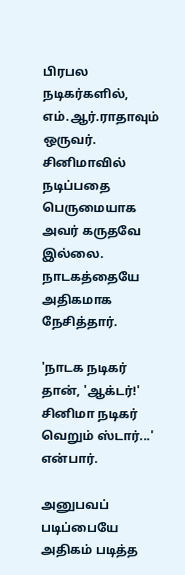பிரபல நடிகர்களில், எம்.ஆர்.ராதாவும் ஒருவர். சினிமாவில் நடிப்பதை பெருமையாக அவர் கருதவே இல்லை. நாடகத்தையே அதிகமாக நேசித்தார்.

'நாடக நடிகர் தான், 'ஆக்டர்!' சினிமா நடிகர் வெறும் ஸ்டார்...' என்பார்.

அனுபவப் படிப்பையே அதிகம் படித்த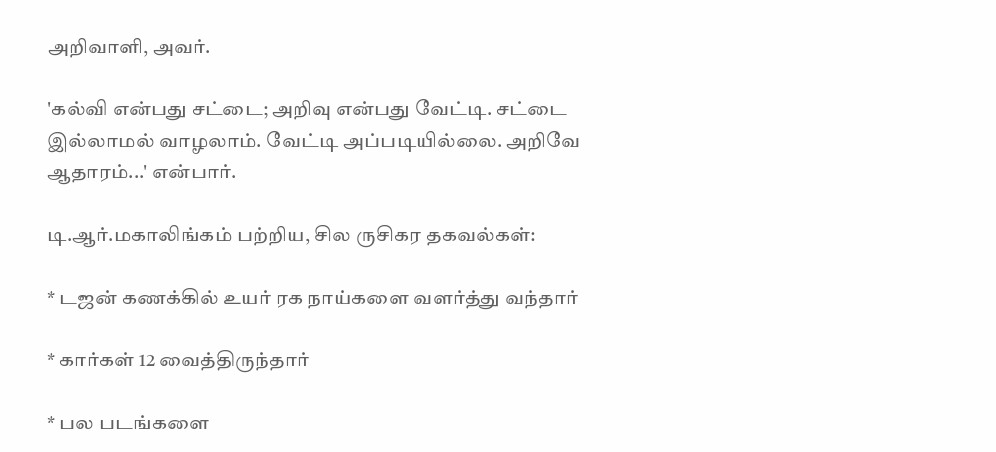அறிவாளி, அவர்.

'கல்வி என்பது சட்டை; அறிவு என்பது வேட்டி. சட்டை இல்லாமல் வாழலாம். வேட்டி அப்படியில்லை. அறிவே ஆதாரம்...' என்பார்.

டி.ஆர்.மகாலிங்கம் பற்றிய, சில ருசிகர தகவல்கள்:

* டஜன் கணக்கில் உயர் ரக நாய்களை வளர்த்து வந்தார்

* கார்கள் 12 வைத்திருந்தார்

* பல படங்களை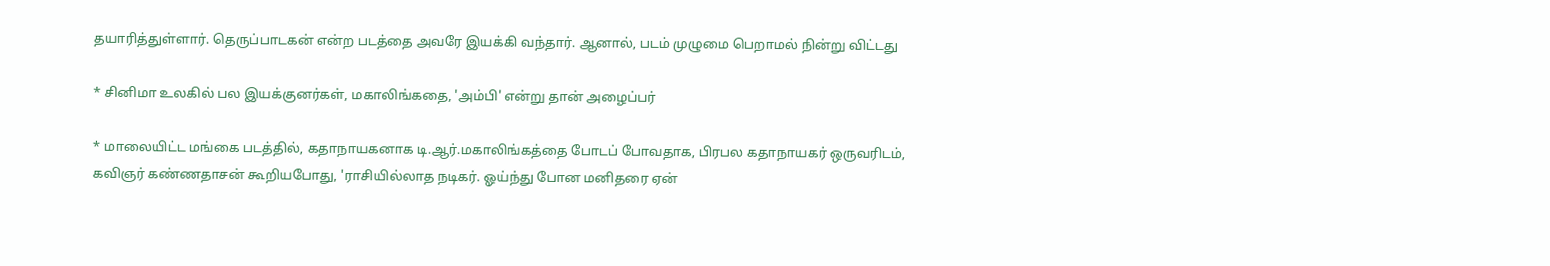தயாரித்துள்ளார். தெருப்பாடகன் என்ற படத்தை அவரே இயக்கி வந்தார். ஆனால், படம் முழுமை பெறாமல் நின்று விட்டது

* சினிமா உலகில் பல இயக்குனர்கள், மகாலிங்கதை, 'அம்பி' என்று தான் அழைப்பர்

* மாலையிட்ட மங்கை படத்தில், கதாநாயகனாக டி.ஆர்.மகாலிங்கத்தை போடப் போவதாக, பிரபல கதாநாயகர் ஒருவரிடம், கவிஞர் கண்ணதாசன் கூறியபோது, 'ராசியில்லாத நடிகர். ஓய்ந்து போன மனிதரை ஏன்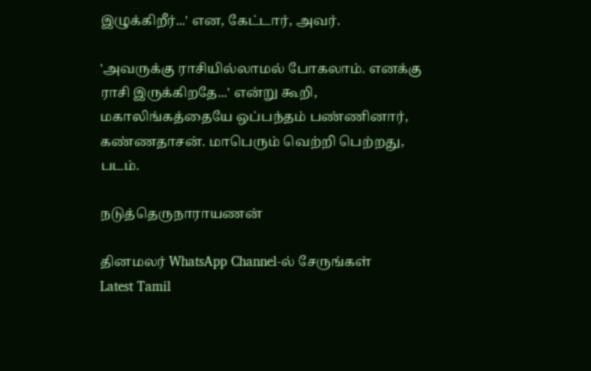இழுக்கிறீர்...' என, கேட்டார், அவர்.

'அவருக்கு ராசியில்லாமல் போகலாம். எனக்கு ராசி இருக்கிறதே...' என்று கூறி, மகாலிங்கத்தையே ஒப்பந்தம் பண்ணினார், கண்ணதாசன். மாபெரும் வெற்றி பெற்றது, படம்.

நடுத்தெருநாராயணன்

தினமலர் WhatsApp Channel-ல் சேருங்கள்
Latest Tamil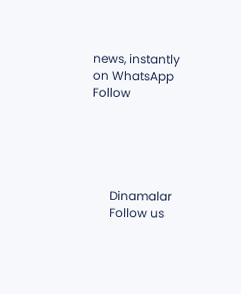news, instantly on WhatsApp
Follow





      Dinamalar
      Follow us